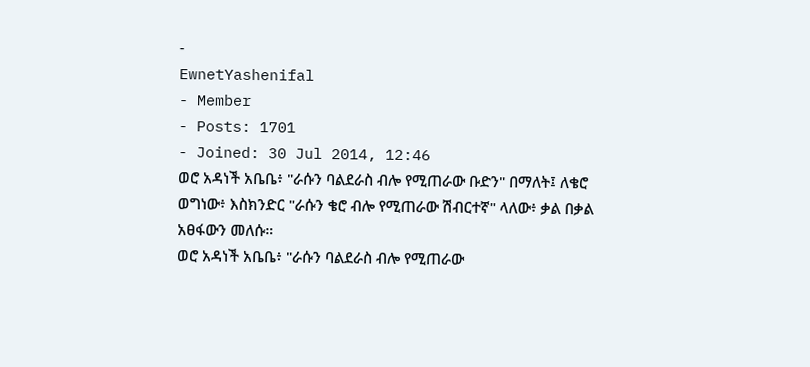-
EwnetYashenifal
- Member
- Posts: 1701
- Joined: 30 Jul 2014, 12:46
ወሮ አዳነች አቤቤ፥ "ራሱን ባልደራስ ብሎ የሚጠራው ቡድን" በማለት፤ ለቄሮ ወግነው፥ እስክንድር "ራሱን ቄሮ ብሎ የሚጠራው ሽብርተኛ" ላለው፥ ቃል በቃል አፀፋውን መለሱ።
ወሮ አዳነች አቤቤ፥ "ራሱን ባልደራስ ብሎ የሚጠራው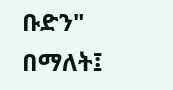ቡድን" በማለት፤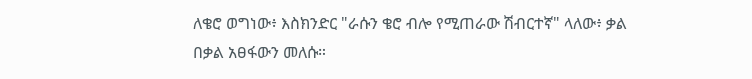ለቄሮ ወግነው፥ እስክንድር "ራሱን ቄሮ ብሎ የሚጠራው ሽብርተኛ" ላለው፥ ቃል በቃል አፀፋውን መለሱ።